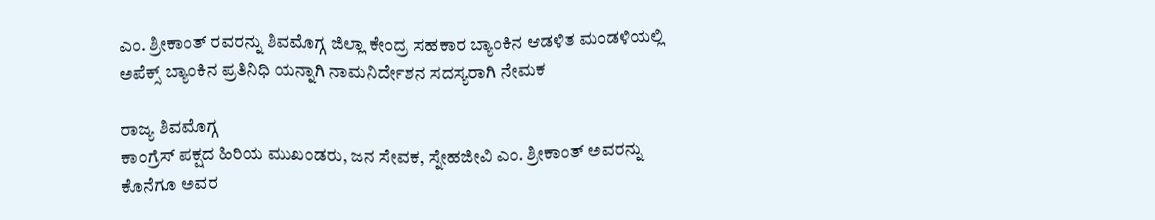ಎಂ. ಶ್ರೀಕಾಂತ್ ರವರನ್ನು ಶಿವಮೊಗ್ಗ ಜಿಲ್ಲಾ ಕೇಂದ್ರ ಸಹಕಾರ ಬ್ಯಾಂಕಿನ ಆಡಳಿತ ಮಂಡಳಿಯಲ್ಲಿ ಅಪೆಕ್ಸ್‌ ಬ್ಯಾಂಕಿನ ಪ್ರತಿನಿಧಿ ಯನ್ನಾಗಿ ನಾಮನಿರ್ದೇಶನ ಸದಸ್ಯರಾಗಿ ನೇಮಕ

ರಾಜ್ಯ ಶಿವಮೊಗ್ಗ
ಕಾಂಗ್ರೆಸ್ ಪಕ್ಷದ ಹಿರಿಯ ಮುಖಂಡರು, ಜನ ಸೇವಕ, ಸ್ನೇಹಜೀವಿ ಎಂ. ಶ್ರೀಕಾಂತ್ ಅವರನ್ನು ಕೊನೆಗೂ ಅವರ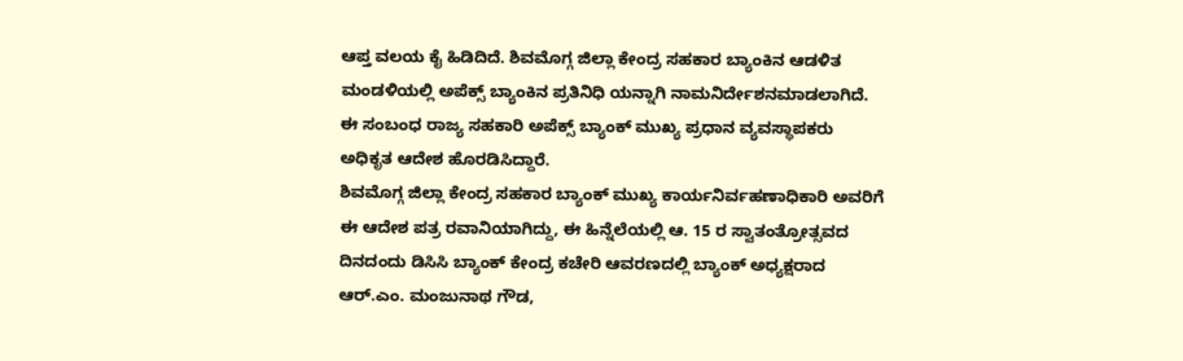ಆಪ್ತ ವಲಯ ಕೈ ಹಿಡಿದಿದೆ. ಶಿವಮೊಗ್ಗ ಜಿಲ್ಲಾ ಕೇಂದ್ರ ಸಹಕಾರ ಬ್ಯಾಂಕಿನ ಆಡಳಿತ ಮಂಡಳಿಯಲ್ಲಿ ಅಪೆಕ್ಸ್‌ ಬ್ಯಾಂಕಿನ ಪ್ರತಿನಿಧಿ ಯನ್ನಾಗಿ ನಾಮನಿರ್ದೇಶನಮಾಡಲಾಗಿದೆ. ಈ ಸಂಬಂಧ ರಾಜ್ಯ ಸಹಕಾರಿ ಅಪೆಕ್ಸ್ ಬ್ಯಾಂಕ್ ಮುಖ್ಯ ಪ್ರಧಾನ ವ್ಯವಸ್ಥಾಪಕರು ಅಧಿಕೃತ ಆದೇಶ ಹೊರಡಿಸಿದ್ದಾರೆ.
ಶಿವಮೊಗ್ಗ ಜಿಲ್ಲಾ ಕೇಂದ್ರ ಸಹಕಾರ ಬ್ಯಾಂಕ್ ಮುಖ್ಯ ಕಾರ್ಯನಿರ್ವಹಣಾಧಿಕಾರಿ ಅವರಿಗೆ ಈ ಆದೇಶ ಪತ್ರ ರವಾನಿಯಾಗಿದ್ದು, ಈ ಹಿನ್ನೆಲೆಯಲ್ಲಿ ಆ. 15 ರ ಸ್ವಾತಂತ್ರೋತ್ಸವದ ದಿನದಂದು ಡಿಸಿಸಿ ಬ್ಯಾಂಕ್ ಕೇಂದ್ರ ಕಚೇರಿ ಆವರಣದಲ್ಲಿ ಬ್ಯಾಂಕ್ ಅಧ್ಯಕ್ಷರಾದ ಆ‌ರ್.ಎಂ. ಮಂಜುನಾಥ ಗೌಡ,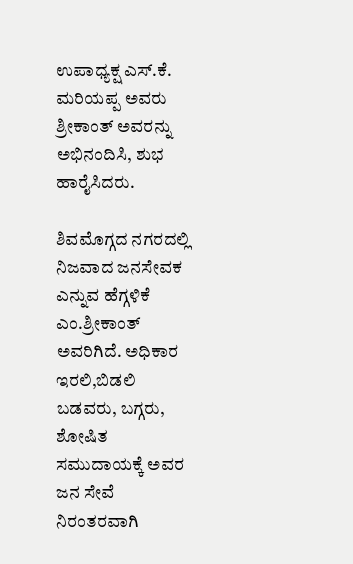ಉಪಾಧ್ಯಕ್ಷ ಎಸ್.ಕೆ. ಮರಿಯಪ್ಪ ಅವರು ಶ್ರೀಕಾಂತ್ ಅವರನ್ನು ಅಭಿನಂದಿಸಿ, ಶುಭ ಹಾರೈಸಿದರು.

ಶಿವಮೊಗ್ಗದ ನಗರದಲ್ಲಿ ನಿಜವಾದ ಜನಸೇವಕ ಎನ್ನುವ ಹೆಗ್ಗಳಿಕೆ ಎಂ.ಶ್ರೀಕಾಂತ್ ಅವರಿಗಿದೆ. ಅಧಿಕಾರ ಇರಲಿ,ಬಿಡಲಿ ಬಡವರು, ಬಗ್ಗರು, ಶೋಷಿತ
ಸಮುದಾಯಕ್ಕೆ ಅವರ ಜನ ಸೇವೆ ನಿರಂತರವಾಗಿ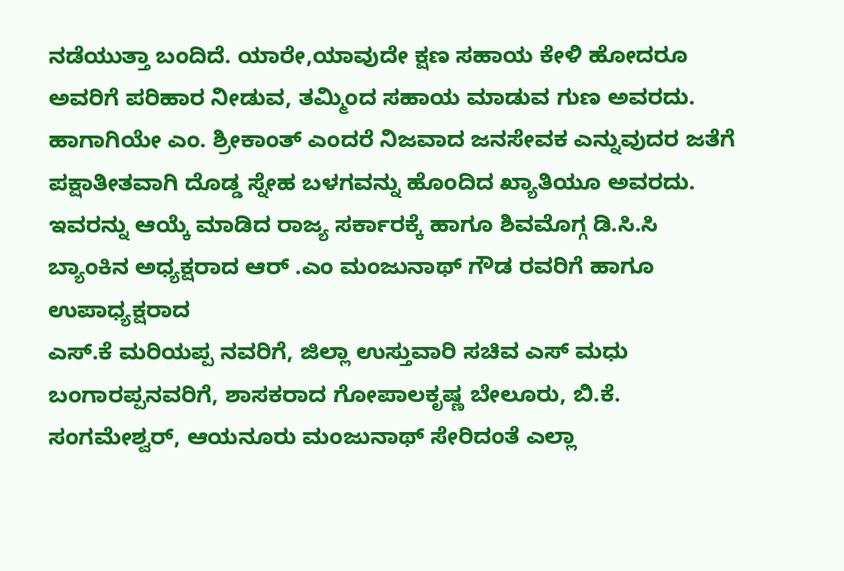ನಡೆಯುತ್ತಾ ಬಂದಿದೆ. ಯಾರೇ,ಯಾವುದೇ ಕ್ಷಣ ಸಹಾಯ ಕೇಳಿ ಹೋದರೂ ಅವರಿಗೆ ಪರಿಹಾರ ನೀಡುವ, ತಮ್ಮಿಂದ ಸಹಾಯ ಮಾಡುವ ಗುಣ ಅವರದು.
ಹಾಗಾಗಿಯೇ ಎಂ. ಶ್ರೀಕಾಂತ್ ಎಂದರೆ ನಿಜವಾದ ಜನಸೇವಕ ಎನ್ನುವುದರ ಜತೆಗೆ ಪಕ್ಷಾತೀತವಾಗಿ ದೊಡ್ಡ ಸ್ನೇಹ ಬಳಗವನ್ನು ಹೊಂದಿದ ಖ್ಯಾತಿಯೂ ಅವರದು.
ಇವರನ್ನು ಆಯ್ಕೆ ಮಾಡಿದ ರಾಜ್ಯ ಸರ್ಕಾರಕ್ಕೆ ಹಾಗೂ ಶಿವಮೊಗ್ಗ ಡಿ.ಸಿ.ಸಿ ಬ್ಯಾಂಕಿನ ಅಧ್ಯಕ್ಷರಾದ ಆರ್ .ಎಂ ಮಂಜುನಾಥ್ ಗೌಡ ರವರಿಗೆ ಹಾಗೂ ಉಪಾಧ್ಯಕ್ಷರಾದ
ಎಸ್.ಕೆ ಮರಿಯಪ್ಪ ನವರಿಗೆ, ಜಿಲ್ಲಾ ಉಸ್ತುವಾರಿ ಸಚಿವ ಎಸ್ ಮಧು ಬಂಗಾರಪ್ಪನವರಿಗೆ, ಶಾಸಕರಾದ ಗೋಪಾಲಕೃಷ್ಣ ಬೇಲೂರು, ಬಿ.ಕೆ. ಸಂಗಮೇಶ್ವರ್, ಆಯನೂರು ಮಂಜುನಾಥ್ ಸೇರಿದಂತೆ ಎಲ್ಲಾ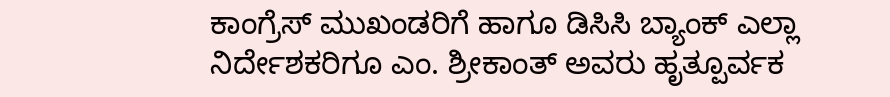ಕಾಂಗ್ರೆಸ್ ಮುಖಂಡರಿಗೆ ಹಾಗೂ ಡಿಸಿಸಿ ಬ್ಯಾಂಕ್ ಎಲ್ಲಾ ನಿರ್ದೇಶಕರಿಗೂ ಎಂ. ಶ್ರೀಕಾಂತ್ ಅವರು ಹೃತ್ಪೂರ್ವಕ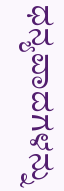ಧನ್ಯವಾದಗಳನ್ನು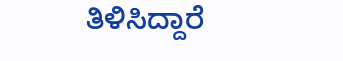ತಿಳಿಸಿದ್ದಾರೆ